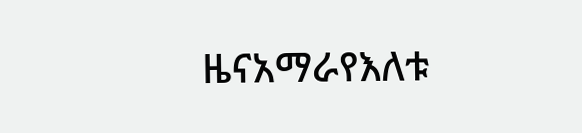ዜናአማራየእለቱ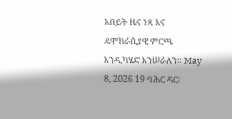አበይት ዜና ነጻ እና ዴሞክራሲያዊ ምርጫ እንዲካሄድ እንሠራለን። May 8, 2026 19 ባሕር ዳር፡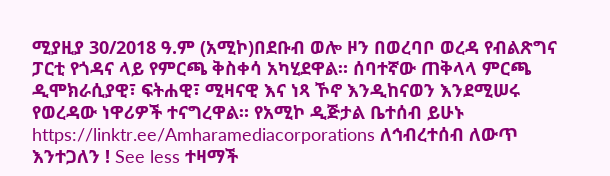ሚያዚያ 30/2018 ዓ.ም (አሚኮ)በደቡብ ወሎ ዞን በወረባቦ ወረዳ የብልጽግና ፓርቲ የጎዳና ላይ የምርጫ ቅስቀሳ አካሂደዋል። ሰባተኛው ጠቅላላ ምርጫ ዲሞክራሲያዊ፣ ፍትሐዊ፣ ሚዛናዊ እና ነጻ ኾኖ እንዲከናወን እንደሚሠሩ የወረዳው ነዋሪዎች ተናግረዋል። የአሚኮ ዲጅታል ቤተሰብ ይሁኑ https://linktr.ee/Amharamediacorporations ለኅብረተሰብ ለውጥ እንተጋለን ! See less ተዛማች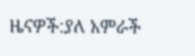ዜናዎች:ያለ አምራች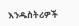እንዱስትሪዎች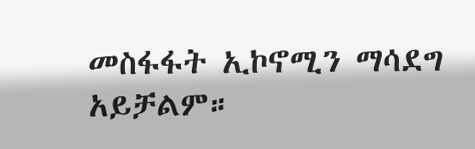መስፋፋት ኢኮኖሚን ማሳደግ አይቻልም።